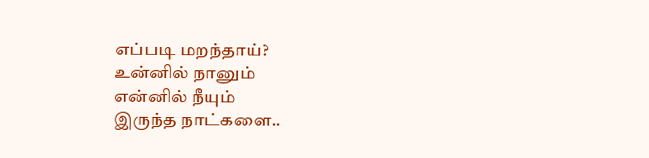எப்படி மறந்தாய்?
உன்னில் நானும்
என்னில் நீயும்
இருந்த நாட்களை..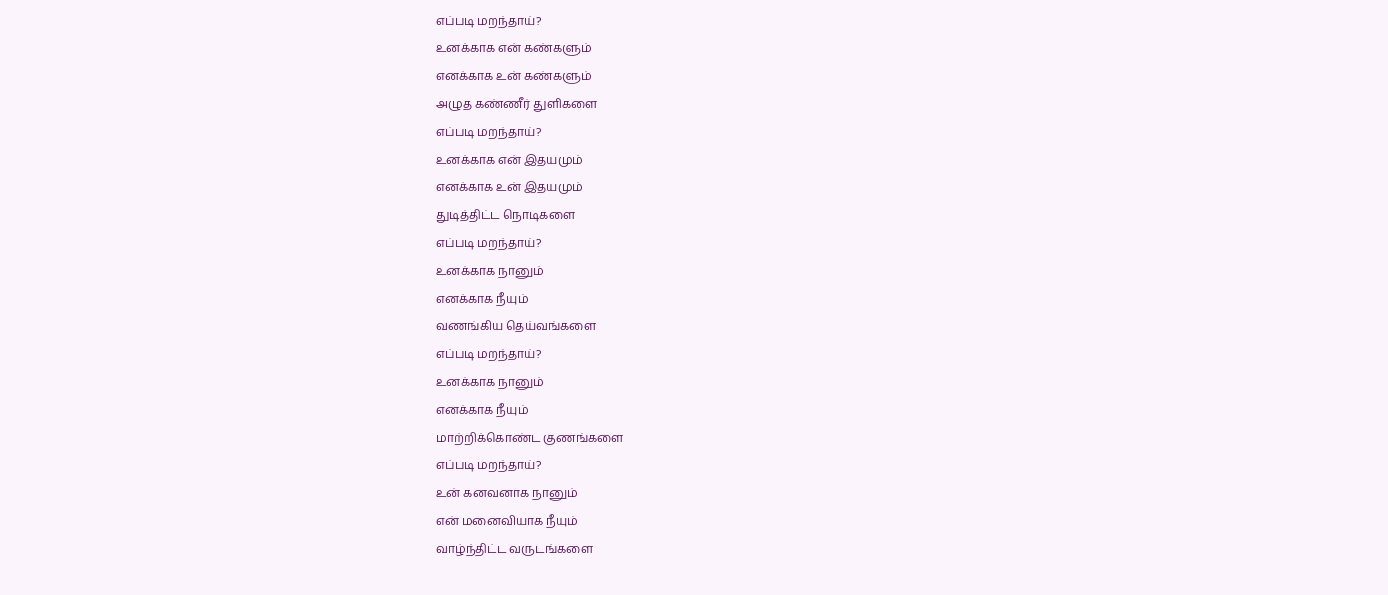எப்படி மறந்தாய்?
உனக்காக என் கண்களும்
எனக்காக உன் கண்களும்
அழுத கண்ணீர் துளிகளை
எப்படி மறந்தாய்?
உனக்காக என் இதயமும்
எனக்காக உன் இதயமும்
துடித்திட்ட நொடிகளை
எப்படி மறந்தாய்?
உனக்காக நானும்
எனக்காக நீயும்
வணங்கிய தெய்வங்களை
எப்படி மறந்தாய்?
உனக்காக நானும்
எனக்காக நீயும்
மாற்றிக்கொண்ட குணங்களை
எப்படி மறந்தாய்?
உன் கனவனாக நானும்
என் மனைவியாக நீயும்
வாழ்ந்திட்ட வருடங்களை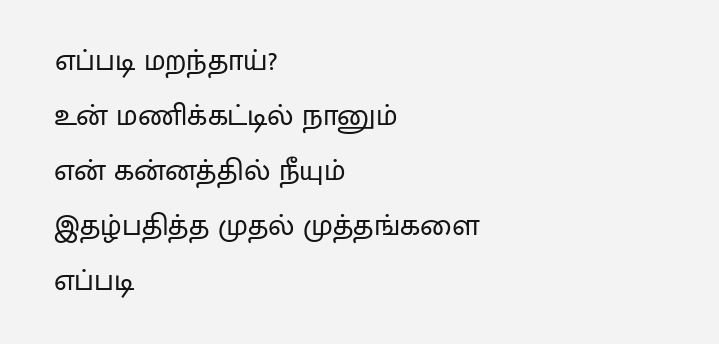எப்படி மறந்தாய்?
உன் மணிக்கட்டில் நானும்
என் கன்னத்தில் நீயும்
இதழ்பதித்த முதல் முத்தங்களை
எப்படி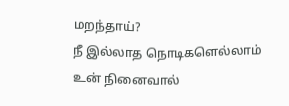மறந்தாய்?
நீ இல்லாத நொடிகளெல்லாம்
உன் நினைவால்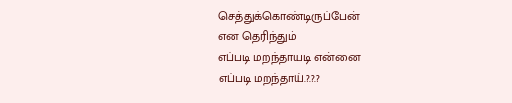செத்துக்கொண்டிருப்பேன்
என தெரிந்தும்
எப்படி மறந்தாயடி என்னை
எப்படி மறந்தாய்.?.?.?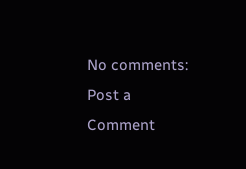No comments:
Post a Comment